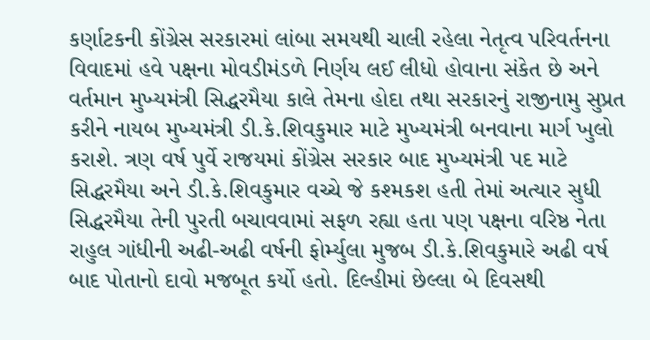કર્ણાટકની કોંગ્રેસ સરકારમાં લાંબા સમયથી ચાલી રહેલા નેતૃત્વ પરિવર્તનના વિવાદમાં હવે પક્ષના મોવડીમંડળે નિર્ણય લઈ લીધો હોવાના સંકેત છે અને વર્તમાન મુખ્યમંત્રી સિદ્ધરમૈયા કાલે તેમના હોદા તથા સરકારનું રાજીનામુ સુપ્રત કરીને નાયબ મુખ્યમંત્રી ડી.કે.શિવકુમાર માટે મુખ્યમંત્રી બનવાના માર્ગ ખુલો કરાશે. ત્રણ વર્ષ પુર્વે રાજયમાં કોંગ્રેસ સરકાર બાદ મુખ્યમંત્રી પદ માટે સિદ્ધરમૈયા અને ડી.કે.શિવકુમાર વચ્ચે જે કશ્મકશ હતી તેમાં અત્યાર સુધી સિદ્ધરમૈયા તેની પુરતી બચાવવામાં સફળ રહ્યા હતા પણ પક્ષના વરિષ્ઠ નેતા રાહુલ ગાંધીની અઢી-અઢી વર્ષની ફોર્મ્યુલા મુજબ ડી.કે.શિવકુમારે અઢી વર્ષ બાદ પોતાનો દાવો મજબૂત કર્યો હતો. દિલ્હીમાં છેલ્લા બે દિવસથી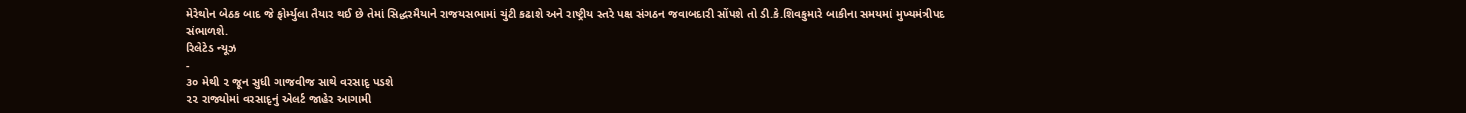મેરેથોન બેઠક બાદ જે ફોર્મ્યુલા તૈયાર થઈ છે તેમાં સિદ્ધરમૈયાને રાજયસભામાં ચુંટી કઢાશે અને રાષ્ટ્રીય સ્તરે પક્ષ સંગઠન જવાબદારી સોંપશે તો ડી.કે.શિવકુમારે બાકીના સમયમાં મુખ્યમંત્રીપદ સંભાળશે.
રિલેટેડ ન્યૂઝ
-
૩૦ મેથી ૨ જૂન સુધી ગાજવીજ સાથે વરસાદૃ પડશે
૨૨ રાજ્યોમાં વરસાદૃનું એલર્ટ જાહેર આગામી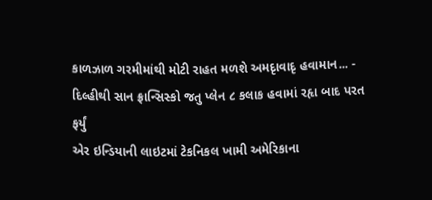કાળઝાળ ગરમીમાંથી મોટી રાહત મળશે અમદૃાવાદૃ હવામાન... -
દિલ્હીથી સાન ફ્રાન્સિસ્કો જતુ પ્લેન ૮ કલાક હવામાં રહૃા બાદ પરત ફર્યું
એર ઇન્ડિયાની લાઇટમાં ટેકનિકલ ખામી અમેરિકાના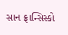સાન ફ્રાન્સિસ્કો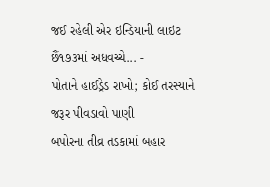જઈ રહેલી એર ઇન્ડિયાની લાઇટ છૈં૧૭૩માં અધવચ્ચે... -
પોતાને હાઈડ્રેડ રાખો; કોઈ તરસ્યાને જરૂર પીવડાવો પાણી
બપોરના તીવ્ર તડકામાં બહાર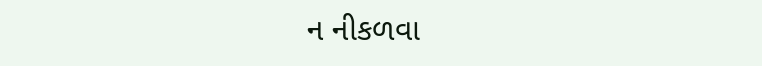ન નીકળવા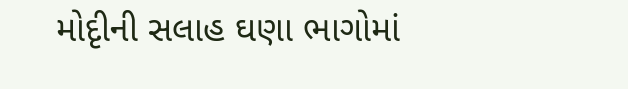મોદૃીની સલાહ ઘણા ભાગોમાં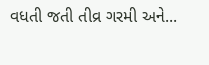વધતી જતી તીવ્ર ગરમી અને...